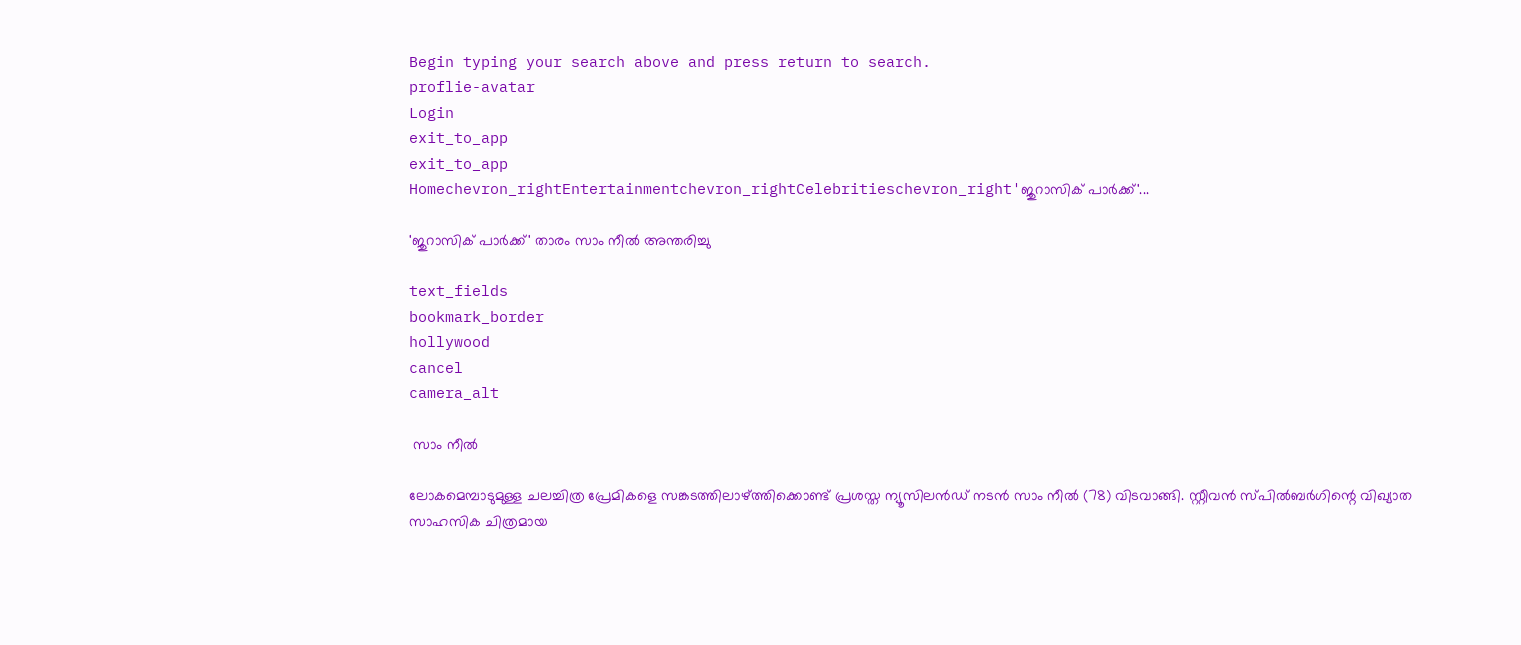Begin typing your search above and press return to search.
proflie-avatar
Login
exit_to_app
exit_to_app
Homechevron_rightEntertainmentchevron_rightCelebritieschevron_right'ജുറാസിക് പാർക്ക്'...

'ജുറാസിക് പാർക്ക്' താരം സാം നീൽ അന്തരിച്ചു

text_fields
bookmark_border
hollywood
cancel
camera_alt

 സാം നീൽ

ലോകമെമ്പാടുമുള്ള ചലച്ചിത്ര പ്രേമികളെ സങ്കടത്തിലാഴ്ത്തിക്കൊണ്ട് പ്രശസ്ത ന്യൂസിലൻഡ് നടൻ സാം നീൽ (78) വിടവാങ്ങി. സ്റ്റീവൻ സ്പിൽബർഗിന്റെ വിഖ്യാത സാഹസിക ചിത്രമായ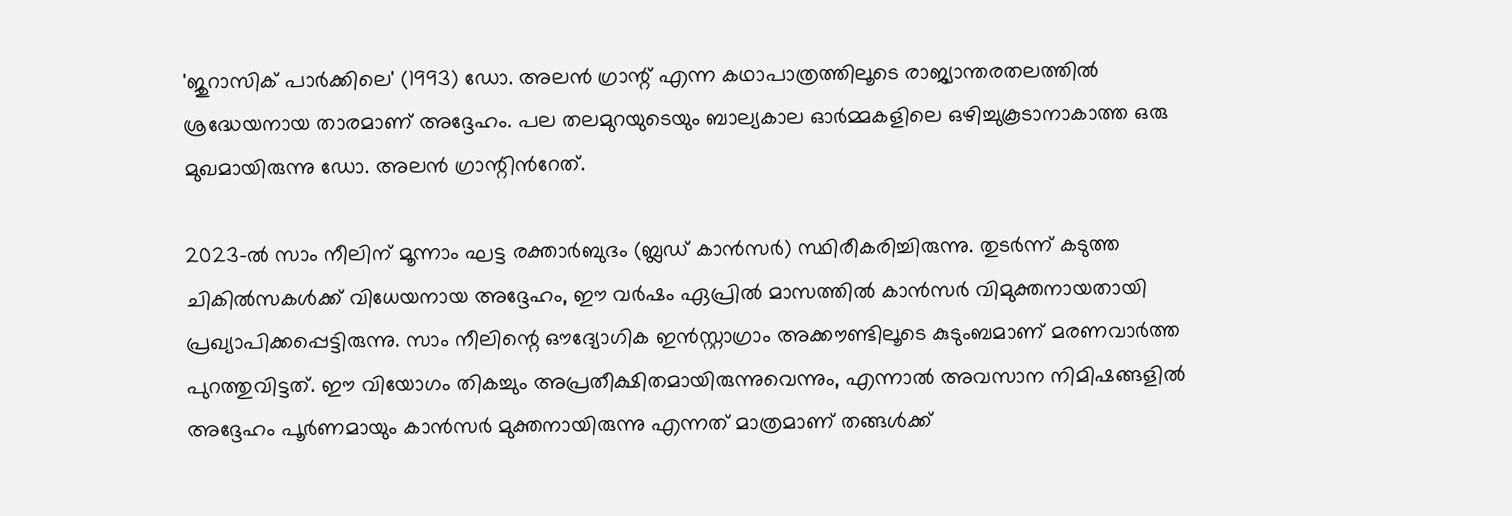'ജുറാസിക് പാർക്കിലെ' (1993) ഡോ. അലൻ ഗ്രാന്റ് എന്ന കഥാപാത്രത്തിലൂടെ രാജ്യാന്തരതലത്തിൽ ശ്രദ്ധേയനായ താരമാണ് അദ്ദേഹം. പല തലമുറയുടെയും ബാല്യകാല ഓർമ്മകളിലെ ഒഴിച്ചുകൂടാനാകാത്ത ഒരു മുഖമായിരുന്നു ഡോ. അലൻ ഗ്രാന്റിന്‍റേത്.

2023-ൽ സാം നീലിന് മൂന്നാം ഘട്ട രക്താർബുദം (ബ്ലഡ് കാൻസർ) സ്ഥിരീകരിച്ചിരുന്നു. തുടർന്ന് കടുത്ത ചികിൽസകൾക്ക് വിധേയനായ അദ്ദേഹം, ഈ വർഷം ഏപ്രിൽ മാസത്തിൽ കാൻസർ വിമുക്തനായതായി പ്രഖ്യാപിക്കപ്പെട്ടിരുന്നു. സാം നീലിന്റെ ഔദ്യോഗിക ഇൻസ്റ്റാഗ്രാം അക്കൗണ്ടിലൂടെ കുടുംബമാണ് മരണവാർത്ത പുറത്തുവിട്ടത്. ഈ വിയോഗം തികച്ചും അപ്രതീക്ഷിതമായിരുന്നുവെന്നും, എന്നാൽ അവസാന നിമിഷങ്ങളിൽ അദ്ദേഹം പൂർണമായും കാൻസർ മുക്തനായിരുന്നു എന്നത് മാത്രമാണ് തങ്ങൾക്ക്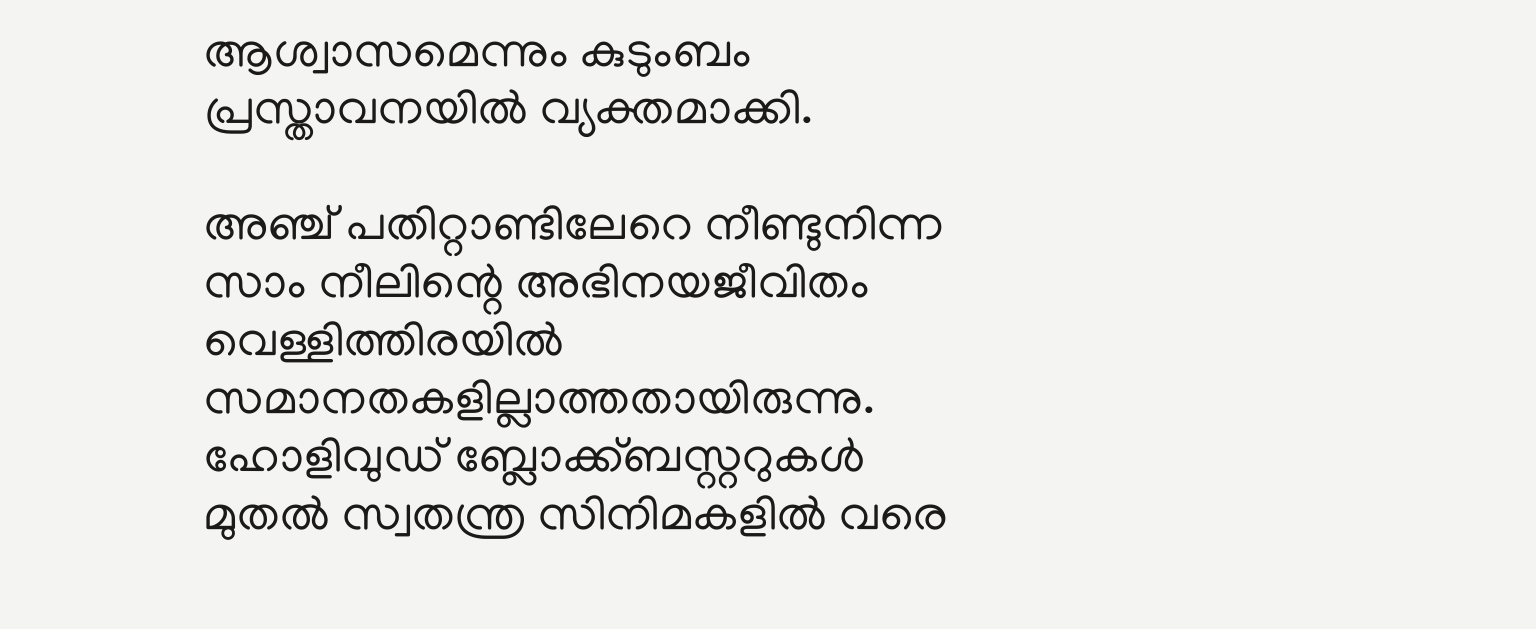ആശ്വാസമെന്നും കുടുംബം പ്രസ്താവനയിൽ വ്യക്തമാക്കി.

അഞ്ച് പതിറ്റാണ്ടിലേറെ നീണ്ടുനിന്ന സാം നീലിന്റെ അഭിനയജീവിതം വെള്ളിത്തിരയിൽ സമാനതകളില്ലാത്തതായിരുന്നു. ഹോളിവുഡ് ബ്ലോക്ക്ബസ്റ്ററുകൾ മുതൽ സ്വതന്ത്ര സിനിമകളിൽ വരെ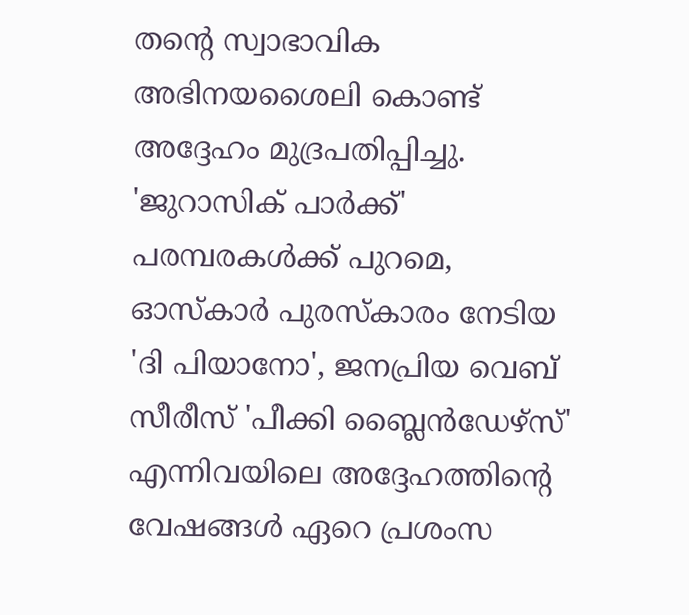തന്റെ സ്വാഭാവിക അഭിനയശൈലി കൊണ്ട് അദ്ദേഹം മുദ്രപതിപ്പിച്ചു. 'ജുറാസിക് പാർക്ക്' പരമ്പരകൾക്ക് പുറമെ, ഓസ്കാർ പുരസ്കാരം നേടിയ 'ദി പിയാനോ', ജനപ്രിയ വെബ് സീരീസ് 'പീക്കി ബ്ലൈൻഡേഴ്സ്' എന്നിവയിലെ അദ്ദേഹത്തിന്റെ വേഷങ്ങൾ ഏറെ പ്രശംസ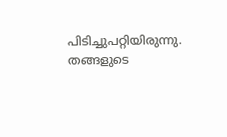പിടിച്ചുപറ്റിയിരുന്നു. തങ്ങളുടെ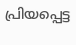പ്രിയപ്പെട്ട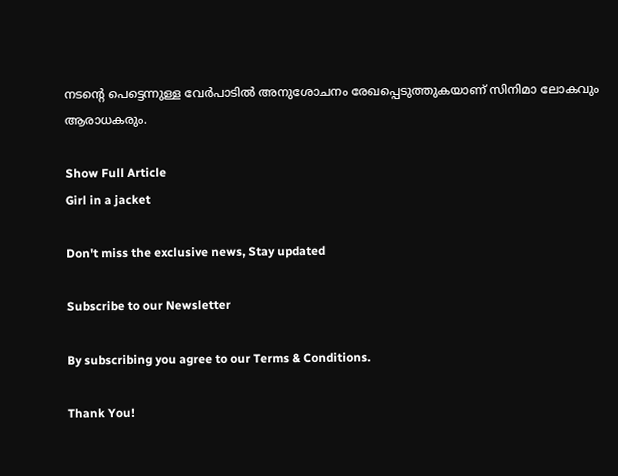നടന്റെ പെട്ടെന്നുള്ള വേർപാടിൽ അനുശോചനം രേഖപ്പെടുത്തുകയാണ് സിനിമാ ലോകവും ആരാധകരും.

Show Full Article
Girl in a jacket

Don't miss the exclusive news, Stay updated

Subscribe to our Newsletter

By subscribing you agree to our Terms & Conditions.

Thank You!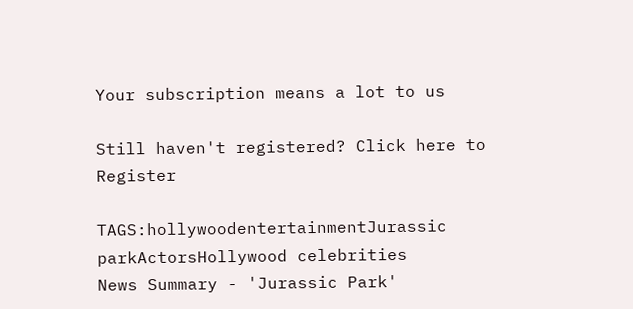Your subscription means a lot to us

Still haven't registered? Click here to Register

TAGS:hollywoodentertainmentJurassic parkActorsHollywood celebrities
News Summary - 'Jurassic Park'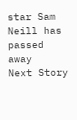star Sam Neill has passed away
Next Story